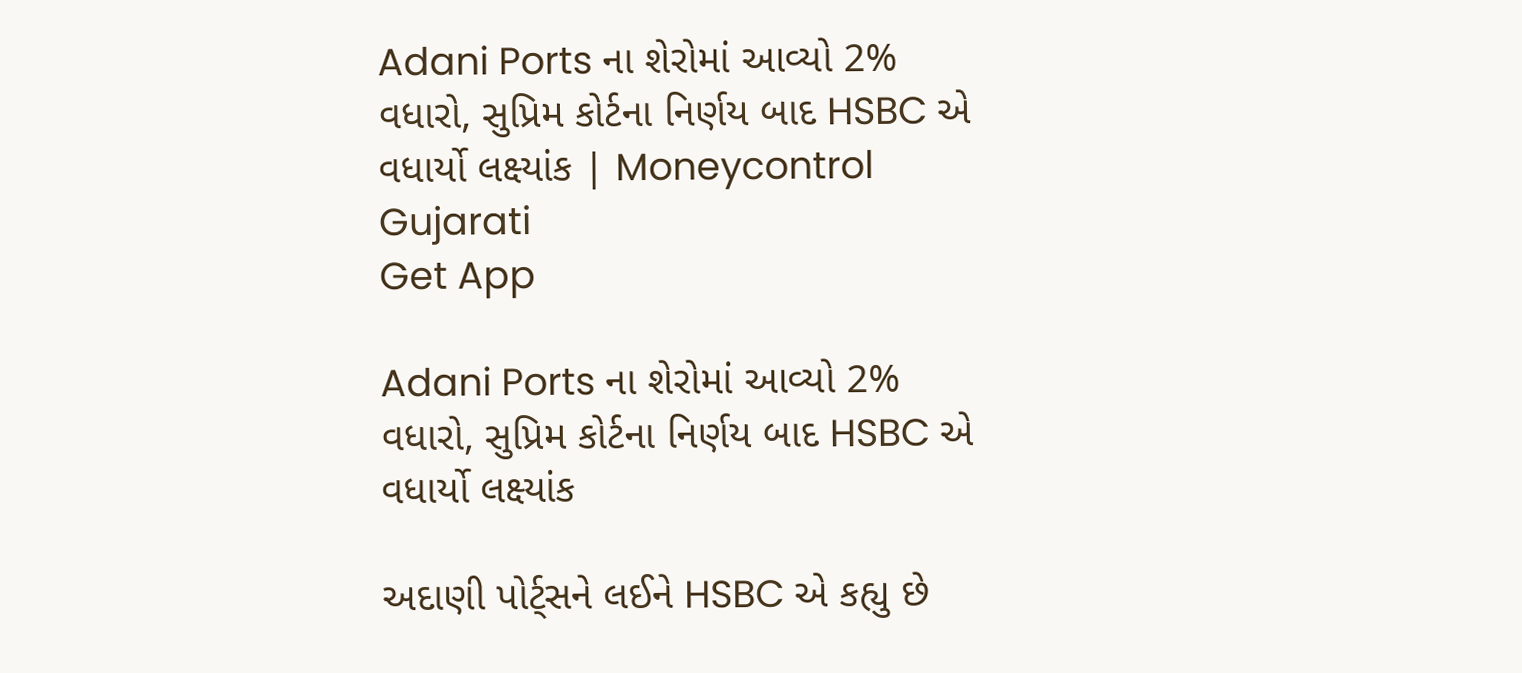Adani Ports ના શેરોમાં આવ્યો 2% વધારો, સુપ્રિમ કોર્ટના નિર્ણય બાદ HSBC એ વધાર્યો લક્ષ્યાંક | Moneycontrol Gujarati
Get App

Adani Ports ના શેરોમાં આવ્યો 2% વધારો, સુપ્રિમ કોર્ટના નિર્ણય બાદ HSBC એ વધાર્યો લક્ષ્યાંક

અદાણી પોર્ટ્સને લઈને HSBC એ કહ્યુ છે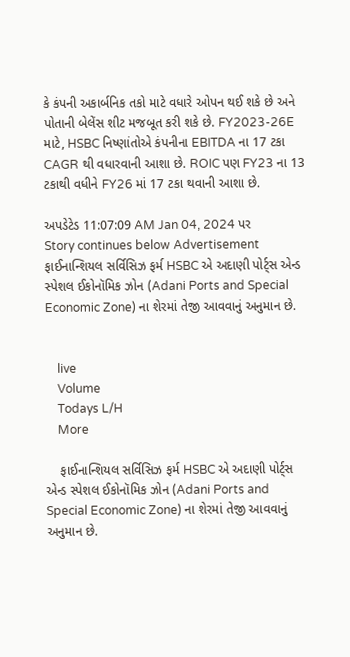કે કંપની અકાર્બનિક તકો માટે વધારે ઓપન થઈ શકે છે અને પોતાની બેલેંસ શીટ મજબૂત કરી શકે છે. FY2023-26E માટે, HSBC નિષ્ણાંતોએ કંપનીના EBITDA ના 17 ટકા CAGR થી વધારવાની આશા છે. ROIC પણ FY23 ના 13 ટકાથી વધીને FY26 માં 17 ટકા થવાની આશા છે.

અપડેટેડ 11:07:09 AM Jan 04, 2024 પર
Story continues below Advertisement
ફાઈનાન્શિયલ સર્વિસિઝ ફર્મ HSBC એ અદાણી પોર્ટ્સ એન્ડ સ્પેશલ ઈકોનૉમિક ઝોન (Adani Ports and Special Economic Zone) ના શેરમાં તેજી આવવાનું અનુમાન છે.


    live
    Volume
    Todays L/H
    More

    ફાઈનાન્શિયલ સર્વિસિઝ ફર્મ HSBC એ અદાણી પોર્ટ્સ એન્ડ સ્પેશલ ઈકોનૉમિક ઝોન (Adani Ports and Special Economic Zone) ના શેરમાં તેજી આવવાનું અનુમાન છે.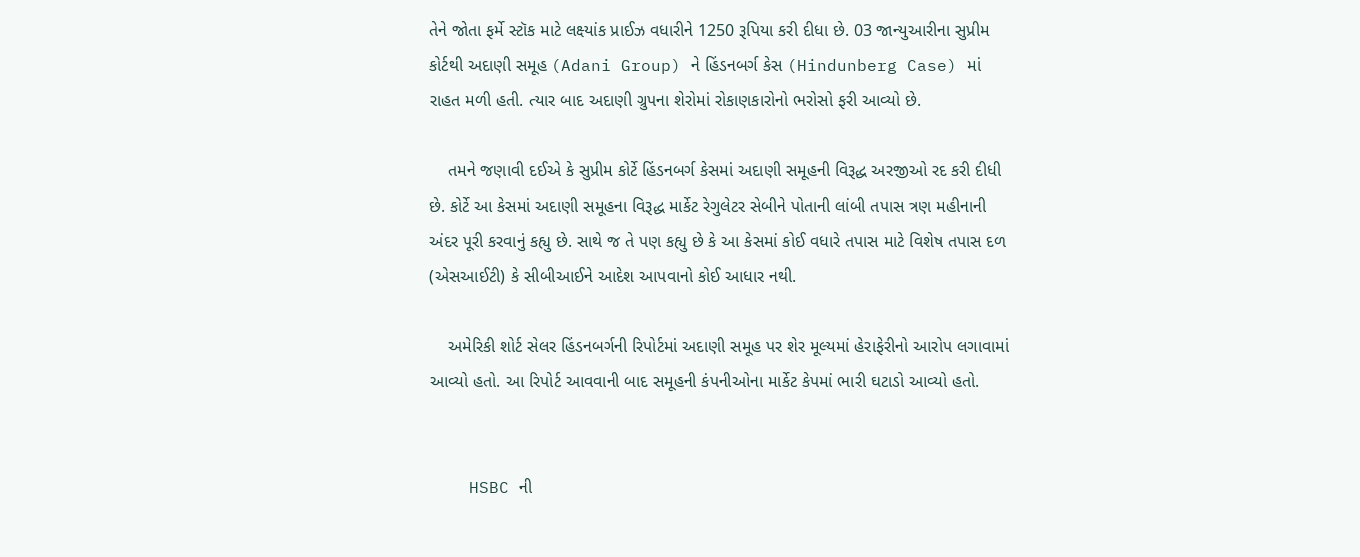તેને જોતા ફર્મે સ્ટૉક માટે લક્ષ્યાંક પ્રાઈઝ વધારીને 1250 રૂપિયા કરી દીધા છે. 03 જાન્યુઆરીના સુપ્રીમ કોર્ટથી અદાણી સમૂહ (Adani Group) ને હિંડનબર્ગ કેસ (Hindunberg Case) માં રાહત મળી હતી. ત્યાર બાદ અદાણી ગ્રુપના શેરોમાં રોકાણકારોનો ભરોસો ફરી આવ્યો છે.

    તમને જણાવી દઈએ કે સુપ્રીમ કોર્ટે હિંડનબર્ગ કેસમાં અદાણી સમૂહની વિરૂદ્ધ અરજીઓ રદ કરી દીધી છે. કોર્ટે આ કેસમાં અદાણી સમૂહના વિરૂદ્ધ માર્કેટ રેગુલેટર સેબીને પોતાની લાંબી તપાસ ત્રણ મહીનાની અંદર પૂરી કરવાનું કહ્યુ છે. સાથે જ તે પણ કહ્યુ છે કે આ કેસમાં કોઈ વધારે તપાસ માટે વિશેષ તપાસ દળ (એસઆઈટી) કે સીબીઆઈને આદેશ આપવાનો કોઈ આધાર નથી.

    અમેરિકી શોર્ટ સેલર હિંડનબર્ગની રિપોર્ટમાં અદાણી સમૂહ પર શેર મૂલ્યમાં હેરાફેરીનો આરોપ લગાવામાં આવ્યો હતો. આ રિપોર્ટ આવવાની બાદ સમૂહની કંપનીઓના માર્કેટ કેપમાં ભારી ઘટાડો આવ્યો હતો.


    HSBC ની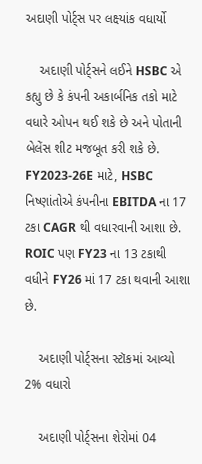અદાણી પોર્ટ્સ પર લક્ષ્યાંક વધાર્યો

    અદાણી પોર્ટ્સને લઈને HSBC એ કહ્યુ છે કે કંપની અકાર્બનિક તકો માટે વધારે ઓપન થઈ શકે છે અને પોતાની બેલેંસ શીટ મજબૂત કરી શકે છે. FY2023-26E માટે, HSBC નિષ્ણાંતોએ કંપનીના EBITDA ના 17 ટકા CAGR થી વધારવાની આશા છે. ROIC પણ FY23 ના 13 ટકાથી વધીને FY26 માં 17 ટકા થવાની આશા છે.

    અદાણી પોર્ટ્સના સ્ટૉકમાં આવ્યો 2% વધારો

    અદાણી પોર્ટ્સના શેરોમાં 04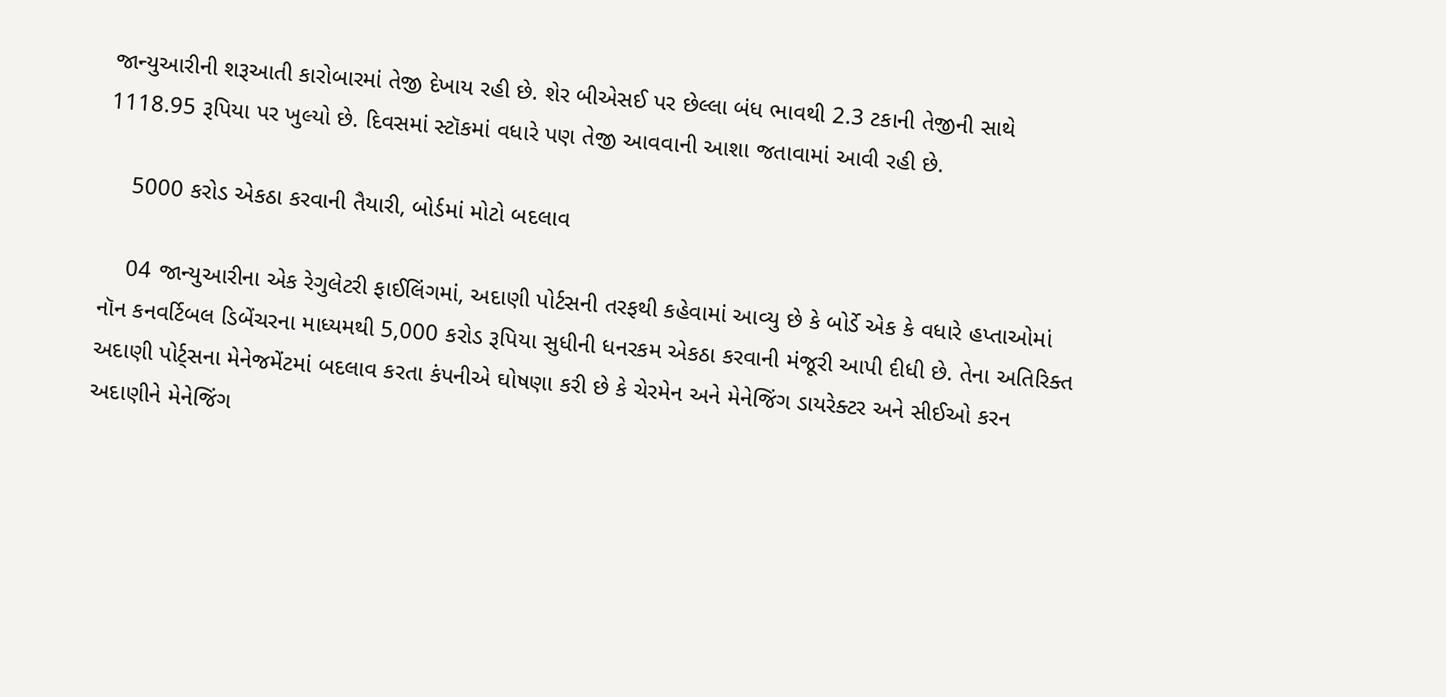જાન્યુઆરીની શરૂઆતી કારોબારમાં તેજી દેખાય રહી છે. શેર બીએસઈ પર છેલ્લા બંધ ભાવથી 2.3 ટકાની તેજીની સાથે 1118.95 રૂપિયા પર ખુલ્યો છે. દિવસમાં સ્ટૉકમાં વધારે પણ તેજી આવવાની આશા જતાવામાં આવી રહી છે.

    5000 કરોડ એકઠા કરવાની તૈયારી, બોર્ડમાં મોટો બદલાવ

    04 જાન્યુઆરીના એક રેગુલેટરી ફાઈલિંગમાં, અદાણી પોર્ટસની તરફથી કહેવામાં આવ્યુ છે કે બોર્ડે એક કે વધારે હપ્તાઓમાં નૉન કનવર્ટિબલ ડિબેંચરના માધ્યમથી 5,000 કરોડ રૂપિયા સુધીની ધનરકમ એકઠા કરવાની મંજૂરી આપી દીધી છે. તેના અતિરિક્ત અદાણી પોર્ટ્સના મેનેજમેંટમાં બદલાવ કરતા કંપનીએ ઘોષણા કરી છે કે ચેરમેન અને મેનેજિંગ ડાયરેક્ટર અને સીઈઓ કરન અદાણીને મેનેજિંગ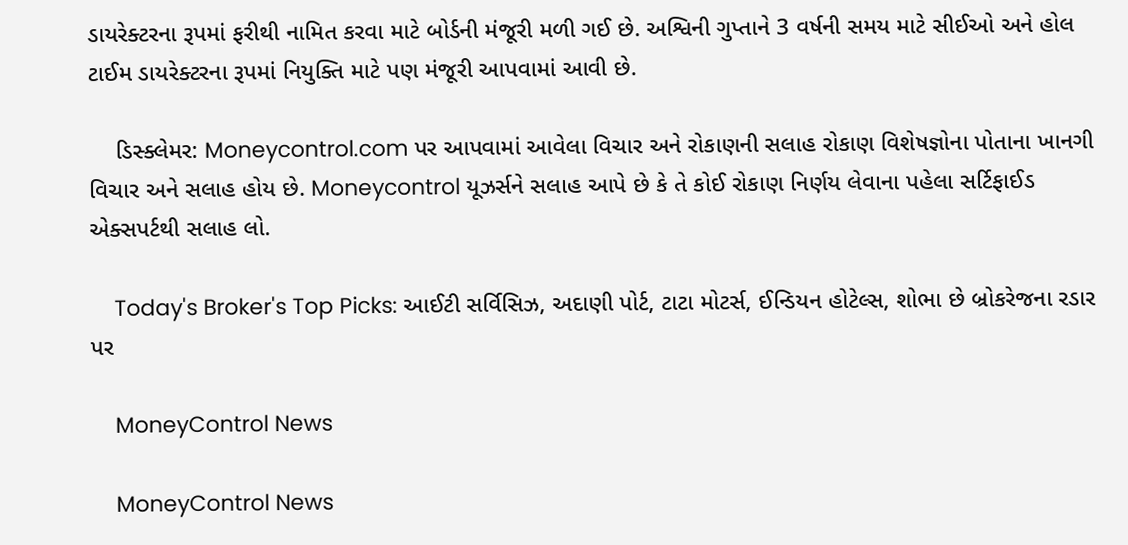ડાયરેક્ટરના રૂપમાં ફરીથી નામિત કરવા માટે બોર્ડની મંજૂરી મળી ગઈ છે. અશ્વિની ગુપ્તાને 3 વર્ષની સમય માટે સીઈઓ અને હોલ ટાઈમ ડાયરેક્ટરના રૂપમાં નિયુક્તિ માટે પણ મંજૂરી આપવામાં આવી છે.

    ડિસ્ક્લેમર: Moneycontrol.com પર આપવામાં આવેલા વિચાર અને રોકાણની સલાહ રોકાણ વિશેષજ્ઞોના પોતાના ખાનગી વિચાર અને સલાહ હોય છે. Moneycontrol યૂઝર્સને સલાહ આપે છે કે તે કોઈ રોકાણ નિર્ણય લેવાના પહેલા સર્ટિફાઈડ એક્સપર્ટથી સલાહ લો.

    Today's Broker's Top Picks: આઈટી સર્વિસિઝ, અદાણી પોર્ટ, ટાટા મોટર્સ, ઈન્ડિયન હોટેલ્સ, શોભા છે બ્રોકરેજના રડાર પર

    MoneyControl News

    MoneyControl News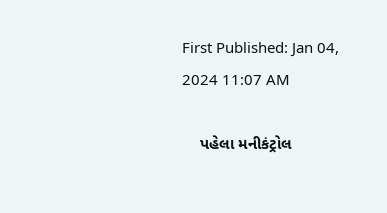First Published: Jan 04, 2024 11:07 AM

    પહેલા મનીકંટ્રોલ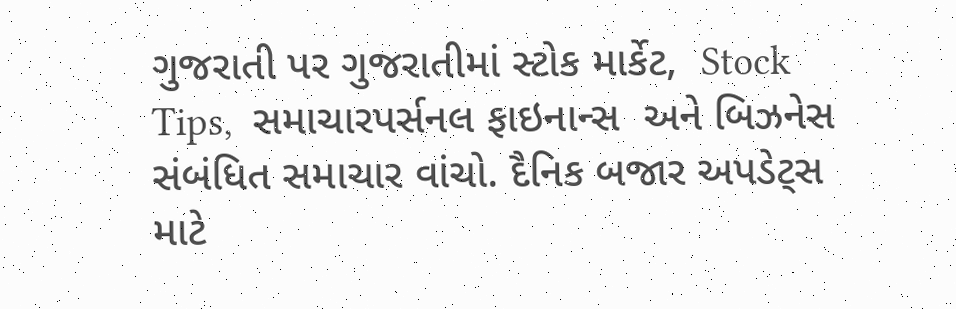ગુજરાતી પર ગુજરાતીમાં સ્ટોક માર્કેટ,  Stock Tips,  સમાચારપર્સનલ ફાઇનાન્સ  અને બિઝનેસ  સંબંધિત સમાચાર વાંચો. દૈનિક બજાર અપડેટ્સ માટે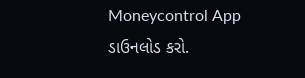Moneycontrol App  ડાઉનલોડ કરો.